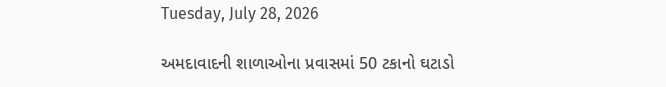Tuesday, July 28, 2026

અમદાવાદની શાળાઓના પ્રવાસમાં 50 ટકાનો ઘટાડો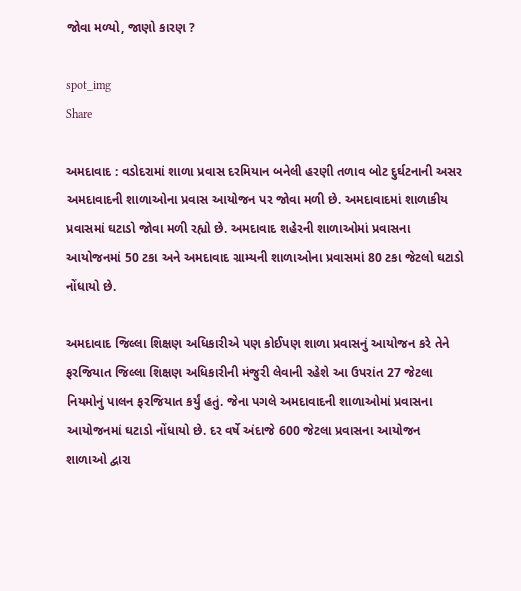જોવા મળ્યો, જાણો કારણ ?

spot_img
Share

અમદાવાદ : વડોદરામાં શાળા પ્રવાસ દરમિયાન બનેલી હરણી તળાવ બોટ દુર્ઘટનાની અસર અમદાવાદની શાળાઓના પ્રવાસ આયોજન પર જોવા મળી છે. અમદાવાદમાં શાળાકીય પ્રવાસમાં ઘટાડો જોવા મળી રહ્યો છે. અમદાવાદ શહેરની શાળાઓમાં પ્રવાસના આયોજનમાં 50 ટકા અને અમદાવાદ ગ્રામ્યની શાળાઓના પ્રવાસમાં 80 ટકા જેટલો ઘટાડો નોંધાયો છે.

અમદાવાદ જિલ્લા શિક્ષણ અધિકારીએ પણ કોઈપણ શાળા પ્રવાસનું આયોજન કરે તેને ફરજિયાત જિલ્લા શિક્ષણ અધિકારીની મંજુરી લેવાની રહેશે આ ઉપરાંત 27 જેટલા નિયમોનું પાલન ફરજિયાત કર્યું હતું. જેના પગલે અમદાવાદની શાળાઓમાં પ્રવાસના આયોજનમાં ઘટાડો નોંધાયો છે. દર વર્ષે અંદાજે 600 જેટલા પ્રવાસના આયોજન શાળાઓ દ્વારા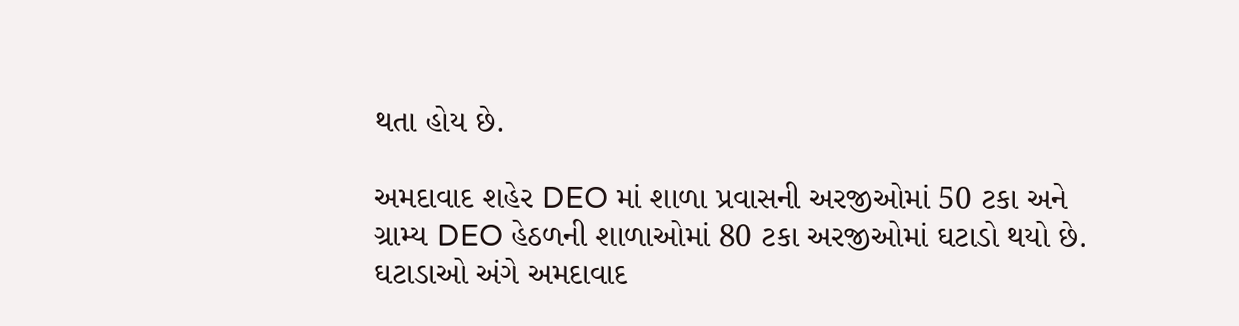થતા હોય છે.

અમદાવાદ શહેર DEO માં શાળા પ્રવાસની અરજીઓમાં 50 ટકા અને ગ્રામ્ય DEO હેઠળની શાળાઓમાં 80 ટકા અરજીઓમાં ઘટાડો થયો છે. ઘટાડાઓ અંગે અમદાવાદ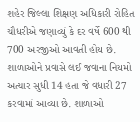શહેર જિલ્લા શિક્ષણ અધિકારી રોહિત ચૌધરીએ જણાવ્યું કે દર વર્ષે 600 થી 700 અરજીઓ આવતી હોય છે. શાળાઓને પ્રવાસે લઈ જવાના નિયમો અત્યાર સુધી 14 હતા જે વધારી 27 કરવામાં આવ્યા છે. શાળાઓ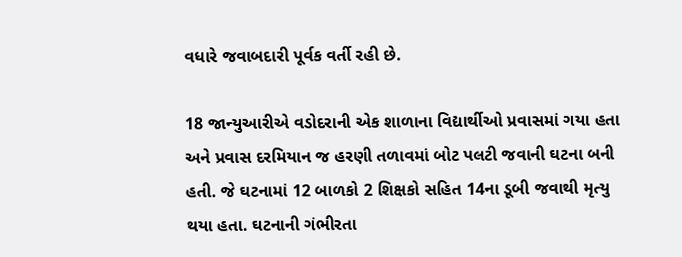વધારે જવાબદારી પૂર્વક વર્તી રહી છે.

18 જાન્યુઆરીએ વડોદરાની એક શાળાના વિદ્યાર્થીઓ પ્રવાસમાં ગયા હતા અને પ્રવાસ દરમિયાન જ હરણી તળાવમાં બોટ પલટી જવાની ઘટના બની હતી. જે ઘટનામાં 12 બાળકો 2 શિક્ષકો સહિત 14ના ડૂબી જવાથી મૃત્યુ થયા હતા. ઘટનાની ગંભીરતા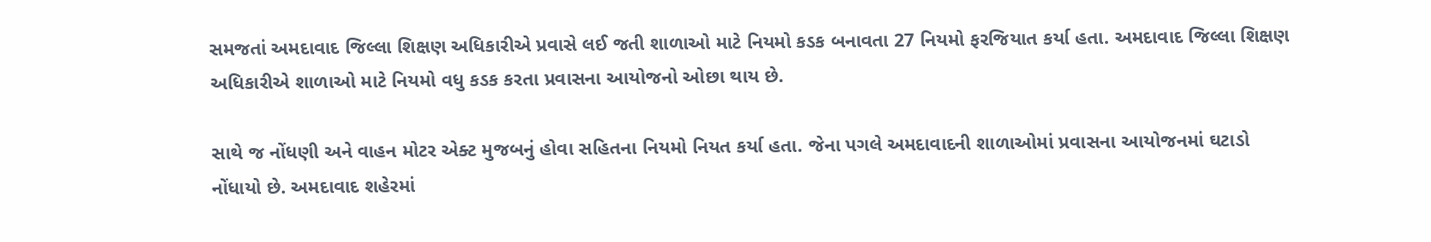સમજતાં અમદાવાદ જિલ્લા શિક્ષણ અધિકારીએ પ્રવાસે લઈ જતી શાળાઓ માટે નિયમો કડક બનાવતા 27 નિયમો ફરજિયાત કર્યા હતા. અમદાવાદ જિલ્લા શિક્ષણ અધિકારીએ શાળાઓ માટે નિયમો વધુ કડક કરતા પ્રવાસના આયોજનો ઓછા થાય છે.

સાથે જ નોંધણી અને વાહન મોટર એક્ટ મુજબનું હોવા સહિતના નિયમો નિયત કર્યા હતા. જેના પગલે અમદાવાદની શાળાઓમાં પ્રવાસના આયોજનમાં ઘટાડો નોંધાયો છે. અમદાવાદ શહેરમાં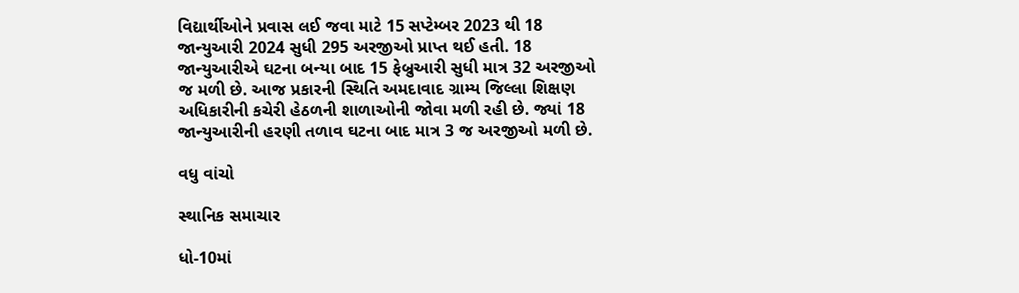વિદ્યાર્થીઓને પ્રવાસ લઈ જવા માટે 15 સપ્ટેમ્બર 2023 થી 18 જાન્યુઆરી 2024 સુધી 295 અરજીઓ પ્રાપ્ત થઈ હતી. 18 જાન્યુઆરીએ ઘટના બન્યા બાદ 15 ફેબ્રુઆરી સુધી માત્ર 32 અરજીઓ જ મળી છે. આજ પ્રકારની સ્થિતિ અમદાવાદ ગ્રામ્ય જિલ્લા શિક્ષણ અધિકારીની કચેરી હેઠળની શાળાઓની જોવા મળી રહી છે. જ્યાં 18 જાન્યુઆરીની હરણી તળાવ ઘટના બાદ માત્ર 3 જ અરજીઓ મળી છે.

વધુ વાંચો

સ્થાનિક સમાચાર

ધો-10માં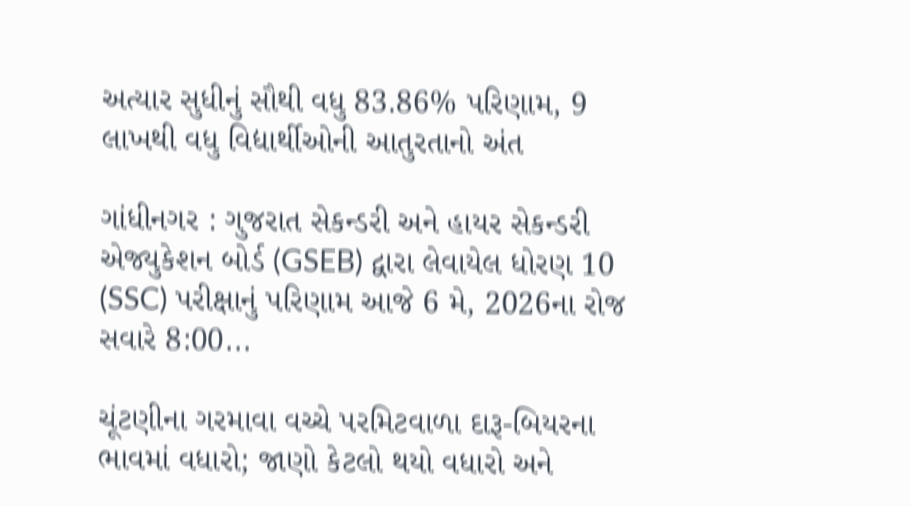અત્યાર સુધીનું સૌથી વધુ 83.86% પરિણામ, 9 લાખથી વધુ વિદ્યાર્થીઓની આતુરતાનો અંત

ગાંધીનગર : ગુજરાત સેકન્ડરી અને હાયર સેકન્ડરી એજ્યુકેશન બોર્ડ (GSEB) દ્વારા લેવાયેલ ધોરણ 10 (SSC) પરીક્ષાનું પરિણામ આજે 6 મે, 2026ના રોજ સવારે 8:00...

ચૂંટણીના ગરમાવા વચ્ચે પરમિટવાળા દારૂ-બિયરના ભાવમાં વધારો; જાણો કેટલો થયો વધારો અને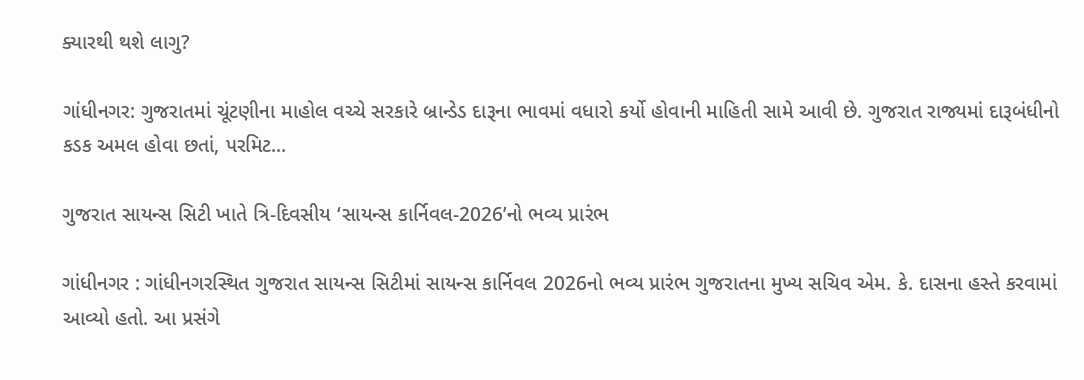ક્યારથી થશે લાગુ?

ગાંધીનગર: ગુજરાતમાં ચૂંટણીના માહોલ વચ્ચે સરકારે બ્રાન્ડેડ દારૂના ભાવમાં વધારો કર્યો હોવાની માહિતી સામે આવી છે. ગુજરાત રાજ્યમાં દારૂબંધીનો કડક અમલ હોવા છતાં, પરમિટ...

ગુજરાત સાયન્સ સિટી ખાતે ત્રિ-દિવસીય ‘સાયન્સ કાર્નિવલ-2026’નો ભવ્ય પ્રારંભ

ગાંધીનગર : ગાંધીનગરસ્થિત ગુજરાત સાયન્સ સિટીમાં સાયન્સ કાર્નિવલ 2026નો ભવ્ય પ્રારંભ ગુજરાતના મુખ્ય સચિવ એમ. કે. દાસના હસ્તે કરવામાં આવ્યો હતો. આ પ્રસંગે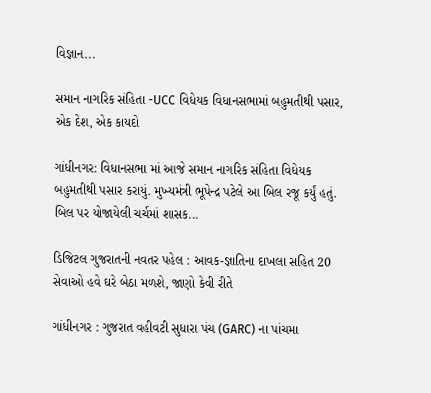વિજ્ઞાન...

સમાન નાગરિક સંહિતા -UCC વિધેયક વિધાનસભામાં બહુમતીથી પસાર, એક દેશ, એક કાયદો

ગાંધીનગર: વિધાનસભા માં આજે સમાન નાગરિક સંહિતા વિધેયક બહુમતીથી પસાર કરાયું. મુખ્યમંત્રી ભૂપેન્દ્ર પટેલે આ બિલ રજૂ કર્યું હતું. બિલ પર યોજાયેલી ચર્ચમાં શાસક...

ડિજિટલ ગુજરાતની નવતર પહેલ : આવક-જ્ઞાતિના દાખલા સહિત 20 સેવાઓ હવે ઘરે બેઠા મળશે, જાણો કેવી રીતે

ગાંધીનગર : ગુજરાત વહીવટી સુધારા પંચ (GARC) ના પાંચમા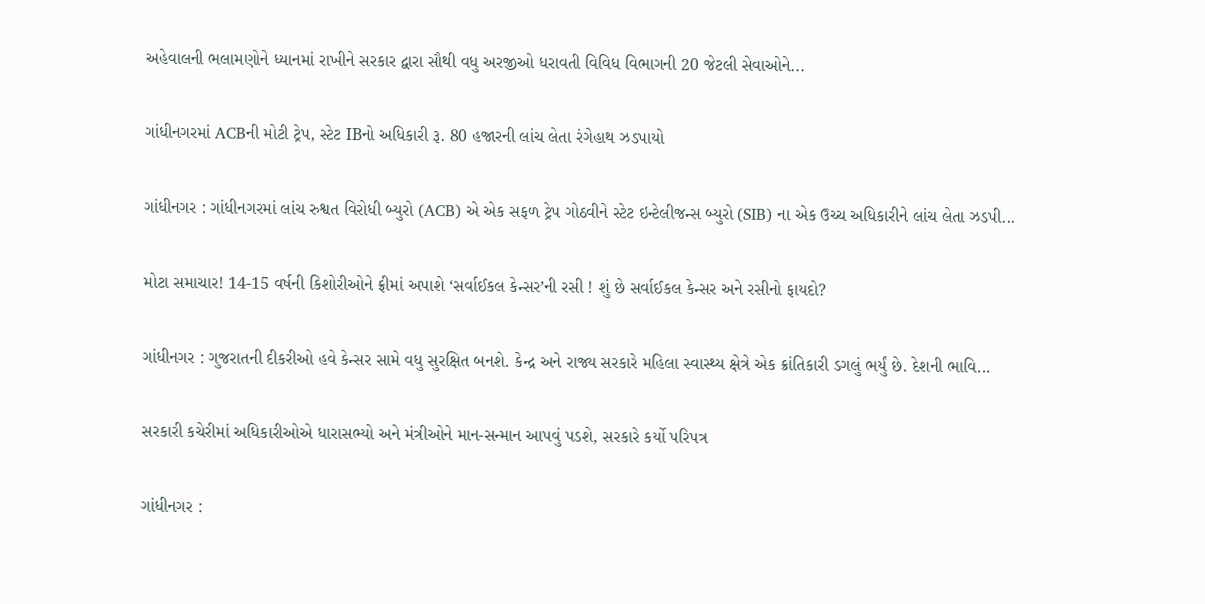અહેવાલની ભલામણોને ધ્યાનમાં રાખીને સરકાર દ્વારા સૌથી વધુ અરજીઓ ધરાવતી વિવિધ વિભાગની 20 જેટલી સેવાઓને...

ગાંધીનગરમાં ACBની મોટી ટ્રેપ, સ્ટેટ IBનો અધિકારી રૂ. 80 હજારની લાંચ લેતા રંગેહાથ ઝડપાયો

ગાંધીનગર : ગાંધીનગરમાં લાંચ રુશ્વત વિરોધી બ્યુરો (ACB) એ એક સફળ ટ્રેપ ગોઠવીને સ્ટેટ ઇન્ટેલીજન્સ બ્યુરો (SIB) ના એક ઉચ્ચ અધિકારીને લાંચ લેતા ઝડપી...

મોટા સમાચાર! 14-15 વર્ષની કિશોરીઓને ફ્રીમાં અપાશે ‘સર્વાઈકલ કેન્સર’ની રસી ! શું છે સર્વાઈકલ કેન્સર અને રસીનો ફાયદો?

ગાંધીનગર : ગુજરાતની દીકરીઓ હવે કેન્સર સામે વધુ સુરક્ષિત બનશે. કેન્દ્ર અને રાજ્ય સરકારે મહિલા સ્વાસ્થ્ય ક્ષેત્રે એક ક્રાંતિકારી ડગલું ભર્યું છે. દેશની ભાવિ...

સરકારી કચેરીમાં અધિકારીઓએ ધારાસભ્યો અને મંત્રીઓને માન-સન્માન આપવું પડશે, સરકારે કર્યો પરિપત્ર

ગાંધીનગર :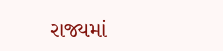રાજ્યમાં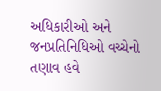અધિકારીઓ અને જનપ્રતિનિધિઓ વચ્ચેનો તણાવ હવે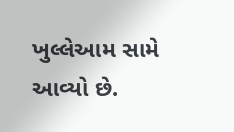ખુલ્લેઆમ સામે આવ્યો છે.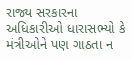રાજ્ય સરકારના અધિકારીઓ ધારાસભ્યો કે મંત્રીઓને પણ ગાઠતા ન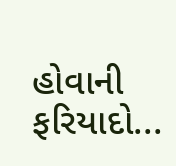હોવાની ફરિયાદો...